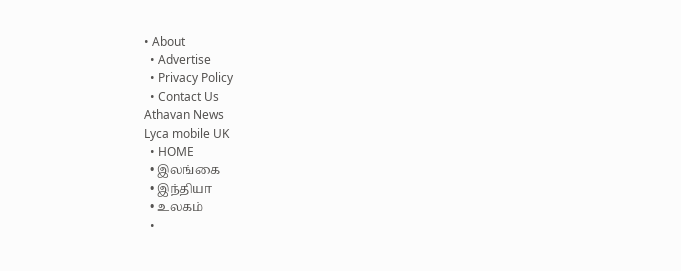• About
  • Advertise
  • Privacy Policy
  • Contact Us
Athavan News
Lyca mobile UK
  • HOME
  • இலங்கை
  • இந்தியா
  • உலகம்
  •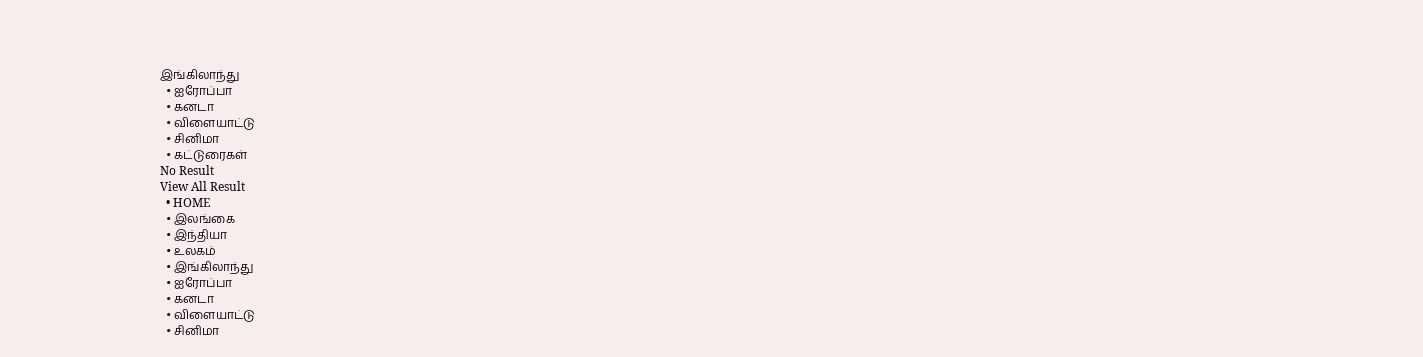இங்கிலாந்து
  • ஐரோப்பா
  • கனடா
  • விளையாட்டு
  • சினிமா
  • கட்டுரைகள்
No Result
View All Result
  • HOME
  • இலங்கை
  • இந்தியா
  • உலகம்
  • இங்கிலாந்து
  • ஐரோப்பா
  • கனடா
  • விளையாட்டு
  • சினிமா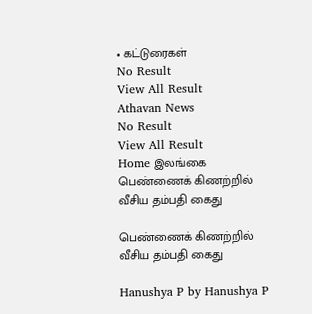• கட்டுரைகள்
No Result
View All Result
Athavan News
No Result
View All Result
Home இலங்கை
பெண்ணைக் கிணற்றில் வீசிய தம்பதி கைது

பெண்ணைக் கிணற்றில் வீசிய தம்பதி கைது

Hanushya P by Hanushya P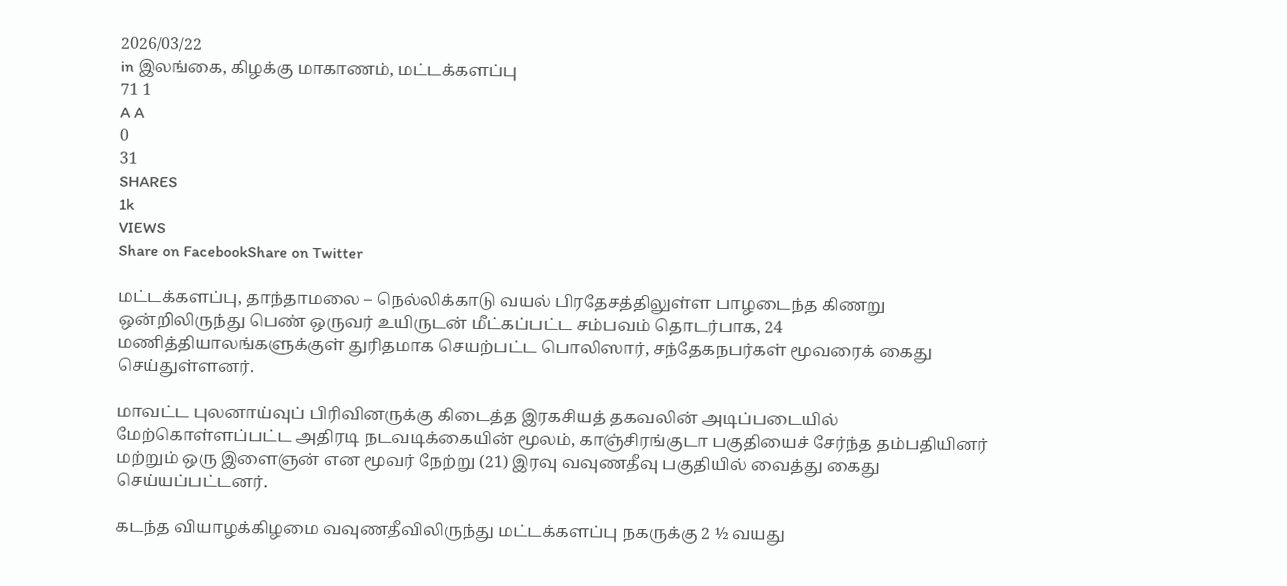2026/03/22
in இலங்கை, கிழக்கு மாகாணம், மட்டக்களப்பு
71 1
A A
0
31
SHARES
1k
VIEWS
Share on FacebookShare on Twitter

மட்டக்களப்பு, தாந்தாமலை – நெல்லிக்காடு வயல் பிரதேசத்திலுள்ள பாழடைந்த கிணறு ஒன்றிலிருந்து பெண் ஒருவர் உயிருடன் மீட்கப்பட்ட சம்பவம் தொடர்பாக, 24 மணித்தியாலங்களுக்குள் துரிதமாக செயற்பட்ட பொலிஸார், சந்தேகநபர்கள் மூவரைக் கைது செய்துள்ளனர்.

மாவட்ட புலனாய்வுப் பிரிவினருக்கு கிடைத்த இரகசியத் தகவலின் அடிப்படையில் மேற்கொள்ளப்பட்ட அதிரடி நடவடிக்கையின் மூலம், காஞ்சிரங்குடா பகுதியைச் சேர்ந்த தம்பதியினர் மற்றும் ஒரு இளைஞன் என மூவர் நேற்று (21) இரவு வவுணதீவு பகுதியில் வைத்து கைது செய்யப்பட்டனர்.

கடந்த வியாழக்கிழமை வவுணதீவிலிருந்து மட்டக்களப்பு நகருக்கு 2 ½ வயது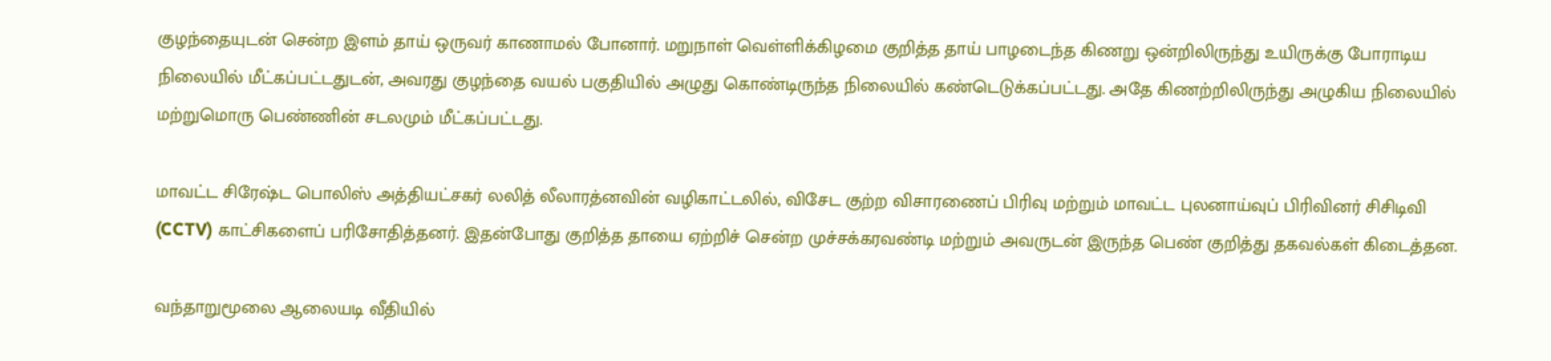குழந்தையுடன் சென்ற இளம் தாய் ஒருவர் காணாமல் போனார். மறுநாள் வெள்ளிக்கிழமை குறித்த தாய் பாழடைந்த கிணறு ஒன்றிலிருந்து உயிருக்கு போராடிய நிலையில் மீட்கப்பட்டதுடன், அவரது குழந்தை வயல் பகுதியில் அழுது கொண்டிருந்த நிலையில் கண்டெடுக்கப்பட்டது. அதே கிணற்றிலிருந்து அழுகிய நிலையில் மற்றுமொரு பெண்ணின் சடலமும் மீட்கப்பட்டது.

மாவட்ட சிரேஷ்ட பொலிஸ் அத்தியட்சகர் லலித் லீலாரத்னவின் வழிகாட்டலில், விசேட குற்ற விசாரணைப் பிரிவு மற்றும் மாவட்ட புலனாய்வுப் பிரிவினர் சிசிடிவி (CCTV) காட்சிகளைப் பரிசோதித்தனர். இதன்போது குறித்த தாயை ஏற்றிச் சென்ற முச்சக்கரவண்டி மற்றும் அவருடன் இருந்த பெண் குறித்து தகவல்கள் கிடைத்தன.

வந்தாறுமூலை ஆலையடி வீதியில்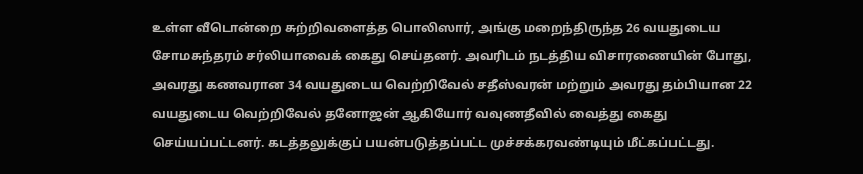உள்ள வீடொன்றை சுற்றிவளைத்த பொலிஸார், அங்கு மறைந்திருந்த 26 வயதுடைய சோமசுந்தரம் சர்லியாவைக் கைது செய்தனர். அவரிடம் நடத்திய விசாரணையின் போது, அவரது கணவரான 34 வயதுடைய வெற்றிவேல் சதீஸ்வரன் மற்றும் அவரது தம்பியான 22 வயதுடைய வெற்றிவேல் தனோஜன் ஆகியோர் வவுணதீவில் வைத்து கைது செய்யப்பட்டனர். கடத்தலுக்குப் பயன்படுத்தப்பட்ட முச்சக்கரவண்டியும் மீட்கப்பட்டது.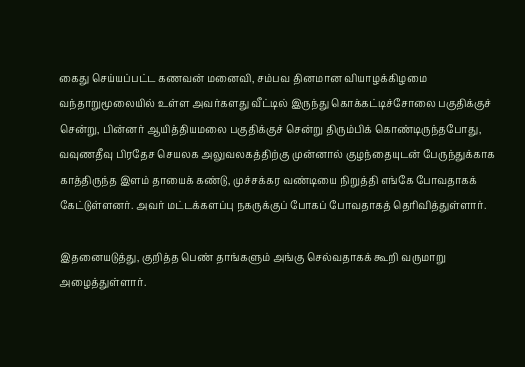கைது செய்யப்பட்ட கணவன் மனைவி, சம்பவ தினமான வியாழக்கிழமை வந்தாறுமூலையில் உள்ள அவர்களது வீட்டில் இருந்து கொக்கட்டிச்சோலை பகுதிக்குச் சென்று, பின்னர் ஆயித்தியமலை பகுதிக்குச் சென்று திரும்பிக் கொண்டிருந்தபோது, வவுணதீவு பிரதேச செயலக அலுவலகத்திற்கு முன்னால் குழந்தையுடன் பேருந்துக்காக காத்திருந்த இளம் தாயைக் கண்டு, முச்சக்கர வண்டியை நிறுத்தி எங்கே போவதாகக் கேட்டுள்ளனர். அவர் மட்டக்களப்பு நகருக்குப் போகப் போவதாகத் தெரிவித்துள்ளார்.

இதனையடுத்து, குறித்த பெண் தாங்களும் அங்கு செல்வதாகக் கூறி வருமாறு அழைத்துள்ளார்.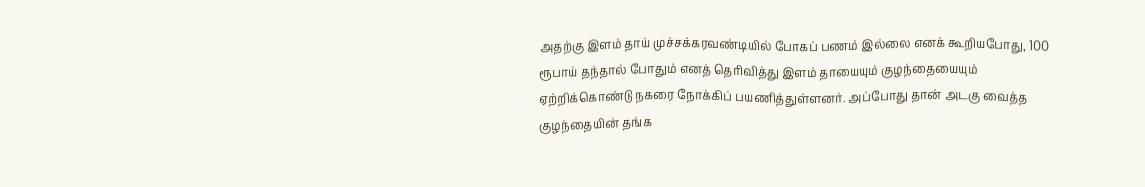அதற்கு இளம் தாய் முச்சக்கரவண்டியில் போகப் பணம் இல்லை எனக் கூறியபோது, 100 ரூபாய் தந்தால் போதும் எனத் தெரிவித்து இளம் தாயையும் குழந்தையையும் ஏற்றிக்கொண்டு நகரை நோக்கிப் பயணித்துள்ளனர். அப்போது தான் அடகு வைத்த குழந்தையின் தங்க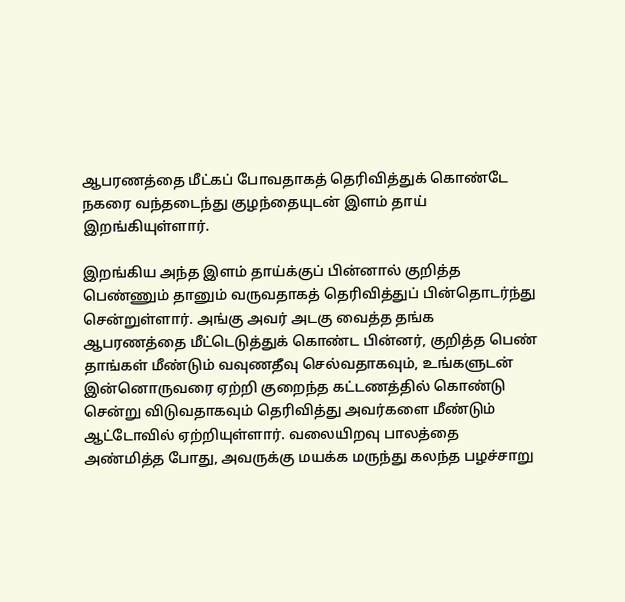ஆபரணத்தை மீட்கப் போவதாகத் தெரிவித்துக் கொண்டே நகரை வந்தடைந்து குழந்தையுடன் இளம் தாய் இறங்கியுள்ளார்.

இறங்கிய அந்த இளம் தாய்க்குப் பின்னால் குறித்த பெண்ணும் தானும் வருவதாகத் தெரிவித்துப் பின்தொடர்ந்து சென்றுள்ளார். அங்கு அவர் அடகு வைத்த தங்க ஆபரணத்தை மீட்டெடுத்துக் கொண்ட பின்னர், குறித்த பெண் தாங்கள் மீண்டும் வவுணதீவு செல்வதாகவும், உங்களுடன் இன்னொருவரை ஏற்றி குறைந்த கட்டணத்தில் கொண்டு சென்று விடுவதாகவும் தெரிவித்து அவர்களை மீண்டும் ஆட்டோவில் ஏற்றியுள்ளார். வலையிறவு பாலத்தை அண்மித்த போது, அவருக்கு மயக்க மருந்து கலந்த பழச்சாறு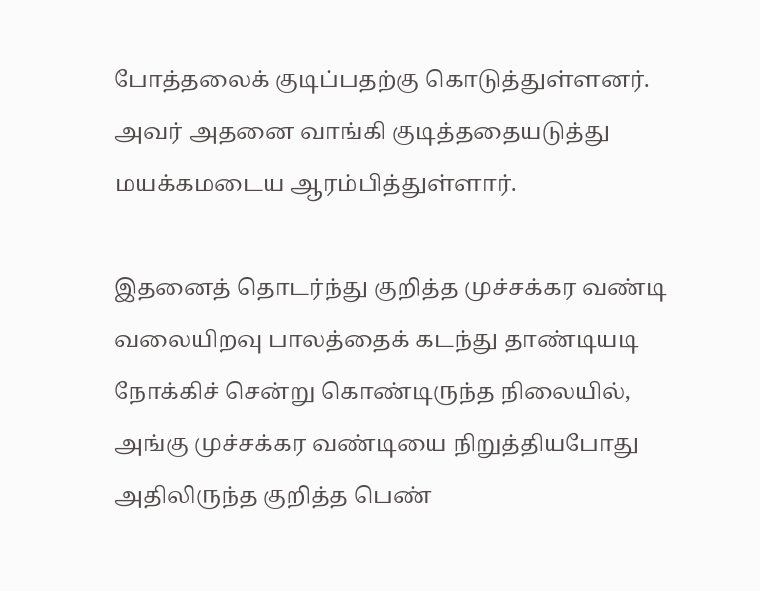போத்தலைக் குடிப்பதற்கு கொடுத்துள்ளனர். அவர் அதனை வாங்கி குடித்ததையடுத்து மயக்கமடைய ஆரம்பித்துள்ளார்.

இதனைத் தொடர்ந்து குறித்த முச்சக்கர வண்டி வலையிறவு பாலத்தைக் கடந்து தாண்டியடி நோக்கிச் சென்று கொண்டிருந்த நிலையில், அங்கு முச்சக்கர வண்டியை நிறுத்தியபோது அதிலிருந்த குறித்த பெண்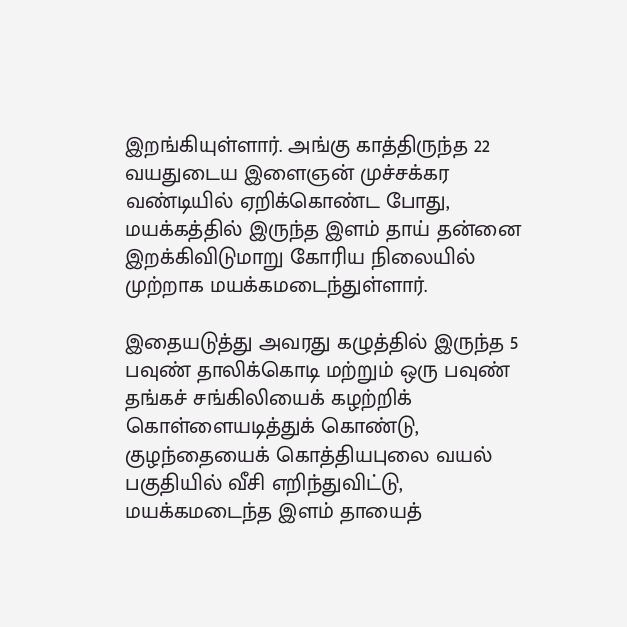இறங்கியுள்ளார். அங்கு காத்திருந்த 22 வயதுடைய இளைஞன் முச்சக்கர வண்டியில் ஏறிக்கொண்ட போது, மயக்கத்தில் இருந்த இளம் தாய் தன்னை இறக்கிவிடுமாறு கோரிய நிலையில் முற்றாக மயக்கமடைந்துள்ளார்.

இதையடுத்து அவரது கழுத்தில் இருந்த 5 பவுண் தாலிக்கொடி மற்றும் ஒரு பவுண் தங்கச் சங்கிலியைக் கழற்றிக் கொள்ளையடித்துக் கொண்டு, குழந்தையைக் கொத்தியபுலை வயல் பகுதியில் வீசி எறிந்துவிட்டு, மயக்கமடைந்த இளம் தாயைத்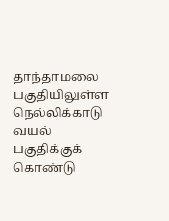தாந்தாமலை பகுதியிலுள்ள நெல்லிக்காடு வயல் பகுதிக்குக் கொண்டு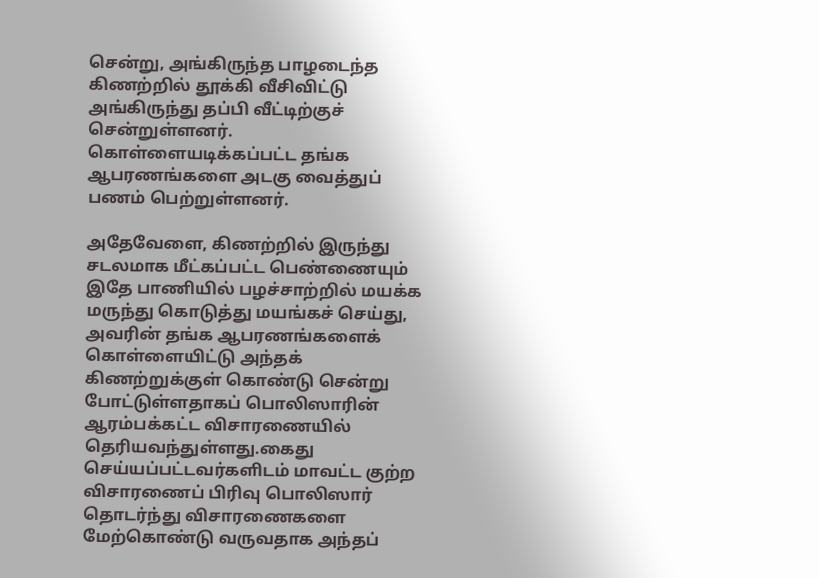சென்று, அங்கிருந்த பாழடைந்த கிணற்றில் தூக்கி வீசிவிட்டு அங்கிருந்து தப்பி வீட்டிற்குச் சென்றுள்ளனர். கொள்ளையடிக்கப்பட்ட தங்க ஆபரணங்களை அடகு வைத்துப் பணம் பெற்றுள்ளனர்.

அதேவேளை, கிணற்றில் இருந்து சடலமாக மீட்கப்பட்ட பெண்ணையும் இதே பாணியில் பழச்சாற்றில் மயக்க மருந்து கொடுத்து மயங்கச் செய்து, அவரின் தங்க ஆபரணங்களைக் கொள்ளையிட்டு அந்தக் கிணற்றுக்குள் கொண்டு சென்று போட்டுள்ளதாகப் பொலிஸாரின் ஆரம்பக்கட்ட விசாரணையில் தெரியவந்துள்ளது.கைது செய்யப்பட்டவர்களிடம் மாவட்ட குற்ற விசாரணைப் பிரிவு பொலிஸார் தொடர்ந்து விசாரணைகளை மேற்கொண்டு வருவதாக அந்தப்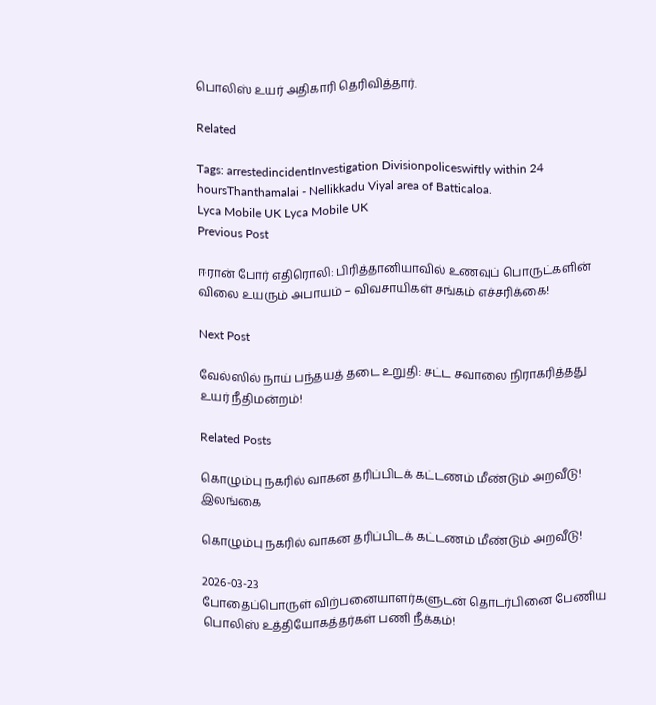பொலிஸ் உயர் அதிகாரி தெரிவித்தார்.

Related

Tags: arrestedincidentInvestigation Divisionpoliceswiftly within 24 hoursThanthamalai - Nellikkadu Viyal area of Batticaloa.
Lyca Mobile UK Lyca Mobile UK
Previous Post

ஈரான் போர் எதிரொலி: பிரித்தானியாவில் உணவுப் பொருட்களின் விலை உயரும் அபாயம் – விவசாயிகள் சங்கம் எச்சரிக்கை!

Next Post

வேல்ஸில் நாய் பந்தயத் தடை உறுதி: சட்ட சவாலை நிராகரித்தது உயர் நீதிமன்றம்!

Related Posts

கொழும்பு நகரில் வாகன தரிப்பிடக் கட்டணம் மீண்டும் அறவீடு!
இலங்கை

கொழும்பு நகரில் வாகன தரிப்பிடக் கட்டணம் மீண்டும் அறவீடு!

2026-03-23
போதைப்பொருள் விற்பனையாளர்களுடன் தொடர்பினை பேணிய பொலிஸ் உத்தியோகத்தர்கள் பணி நீக்கம்!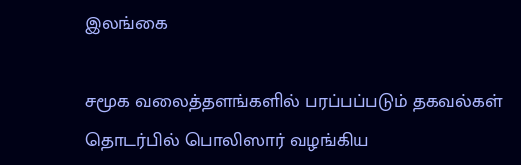இலங்கை

சமூக வலைத்தளங்களில் பரப்பப்படும் தகவல்கள் தொடர்பில் பொலிஸார் வழங்கிய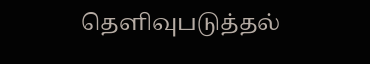தெளிவுபடுத்தல்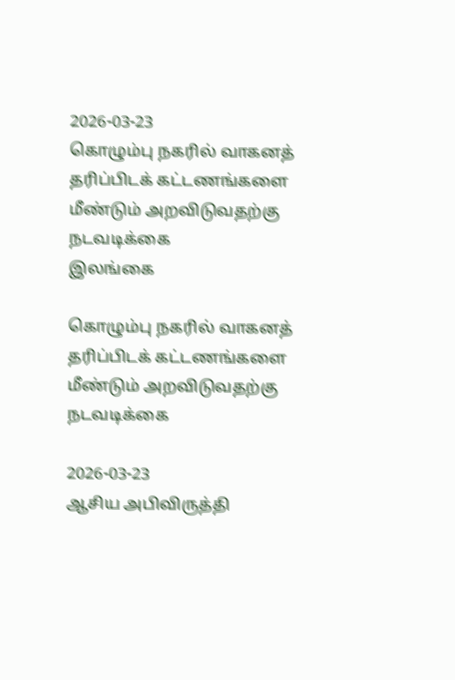2026-03-23
கொழும்பு நகரில் வாகனத் தரிப்பிடக் கட்டணங்களை மீண்டும் அறவிடுவதற்கு நடவடிக்கை
இலங்கை

கொழும்பு நகரில் வாகனத் தரிப்பிடக் கட்டணங்களை மீண்டும் அறவிடுவதற்கு நடவடிக்கை

2026-03-23
ஆசிய அபிவிருத்தி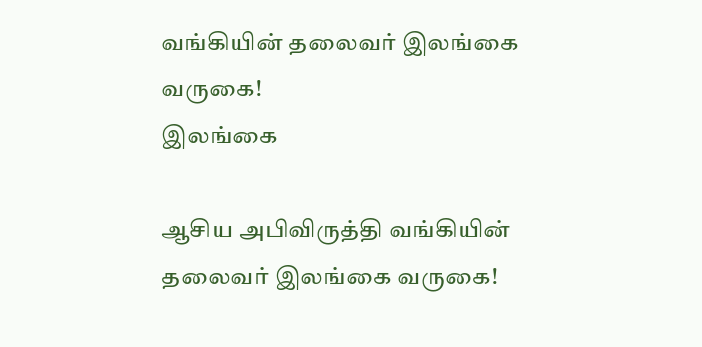வங்கியின் தலைவர் இலங்கை வருகை!
இலங்கை

ஆசிய அபிவிருத்தி வங்கியின் தலைவர் இலங்கை வருகை!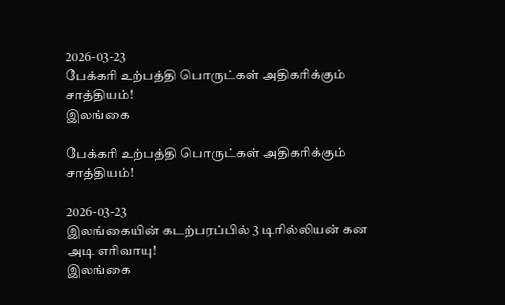2026-03-23
பேக்கரி உற்பத்தி பொருட்கள் அதிகரிக்கும் சாத்தியம்!
இலங்கை

பேக்கரி உற்பத்தி பொருட்கள் அதிகரிக்கும் சாத்தியம்!

2026-03-23
இலங்கையின் கடற்பரப்பில் 3 டிரில்லியன் கன அடி எரிவாயு!
இலங்கை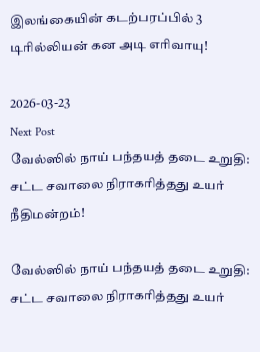இலங்கையின் கடற்பரப்பில் 3 டிரில்லியன் கன அடி எரிவாயு!

2026-03-23
Next Post
வேல்ஸில் நாய் பந்தயத் தடை உறுதி: சட்ட சவாலை நிராகரித்தது உயர் நீதிமன்றம்!

வேல்ஸில் நாய் பந்தயத் தடை உறுதி: சட்ட சவாலை நிராகரித்தது உயர்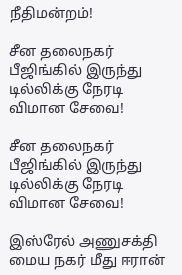நீதிமன்றம்!

சீன தலைநகர் பீஜிங்கில் இருந்து டில்லிக்கு நேரடி விமான சேவை!

சீன தலைநகர் பீஜிங்கில் இருந்து டில்லிக்கு நேரடி விமான சேவை!

இஸ்ரேல் அணுசக்தி மைய நகர் மீது ஈரான்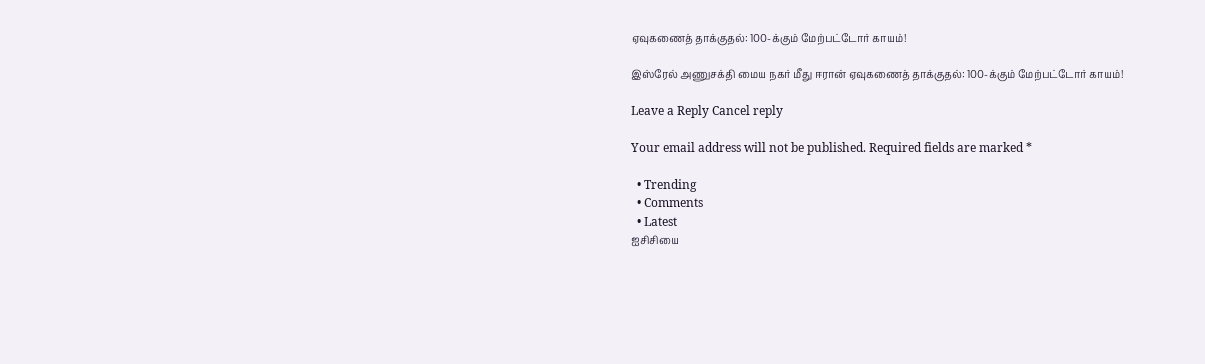ஏவுகணைத் தாக்குதல்: 100-க்கும் மேற்பட்டோர் காயம்!

இஸ்ரேல் அணுசக்தி மைய நகர் மீது ஈரான் ஏவுகணைத் தாக்குதல்: 100-க்கும் மேற்பட்டோர் காயம்!

Leave a Reply Cancel reply

Your email address will not be published. Required fields are marked *

  • Trending
  • Comments
  • Latest
ஐசிசியை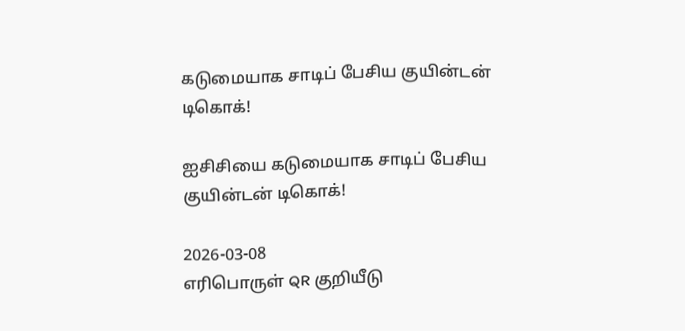கடுமையாக சாடிப் பேசிய குயின்டன் டிகொக்!

ஐசிசியை கடுமையாக சாடிப் பேசிய குயின்டன் டிகொக்!

2026-03-08
எரிபொருள் QR குறியீடு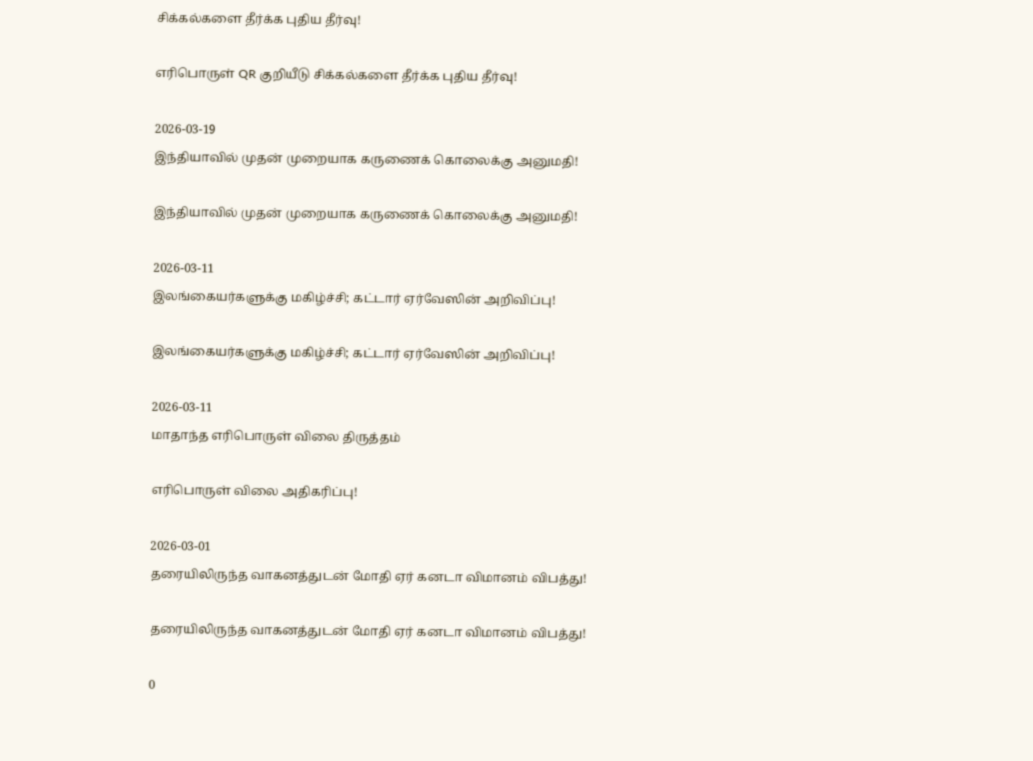சிக்கல்களை தீர்க்க புதிய தீர்வு!

எரிபொருள் QR குறியீடு சிக்கல்களை தீர்க்க புதிய தீர்வு!

2026-03-19
இந்தியாவில் முதன் முறையாக கருணைக் கொலைக்கு அனுமதி!

இந்தியாவில் முதன் முறையாக கருணைக் கொலைக்கு அனுமதி!

2026-03-11
இலங்கையர்களுக்கு மகிழ்ச்சி; கட்டார் ஏர்வேஸின் அறிவிப்பு!

இலங்கையர்களுக்கு மகிழ்ச்சி; கட்டார் ஏர்வேஸின் அறிவிப்பு!

2026-03-11
மாதாந்த எரிபொருள் விலை திருத்தம்

எரிபொருள் விலை அதிகரிப்பு!

2026-03-01
தரையிலிருந்த வாகனத்துடன் மோதி ஏர் கனடா விமானம் விபத்து!

தரையிலிருந்த வாகனத்துடன் மோதி ஏர் கனடா விமானம் விபத்து!

0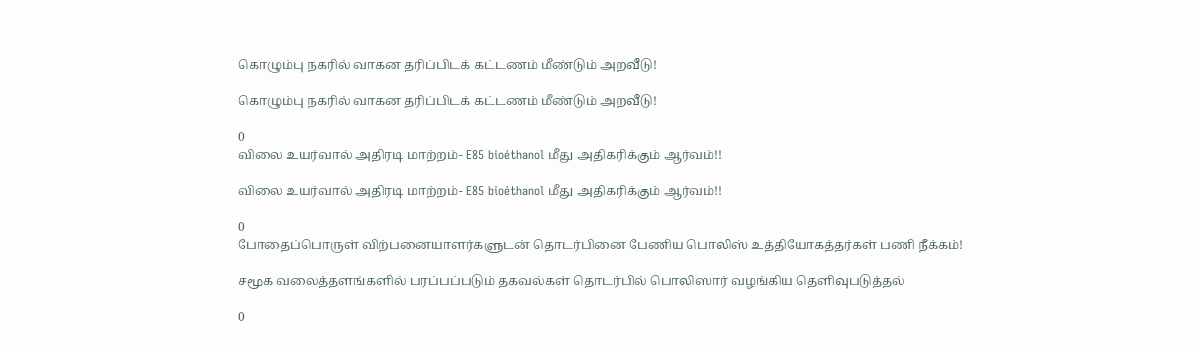கொழும்பு நகரில் வாகன தரிப்பிடக் கட்டணம் மீண்டும் அறவீடு!

கொழும்பு நகரில் வாகன தரிப்பிடக் கட்டணம் மீண்டும் அறவீடு!

0
விலை உயர்வால் அதிரடி மாற்றம்- E85 bioéthanol மீது அதிகரிக்கும் ஆர்வம்!!

விலை உயர்வால் அதிரடி மாற்றம்- E85 bioéthanol மீது அதிகரிக்கும் ஆர்வம்!!

0
போதைப்பொருள் விற்பனையாளர்களுடன் தொடர்பினை பேணிய பொலிஸ் உத்தியோகத்தர்கள் பணி நீக்கம்!

சமூக வலைத்தளங்களில் பரப்பப்படும் தகவல்கள் தொடர்பில் பொலிஸார் வழங்கிய தெளிவுபடுத்தல்

0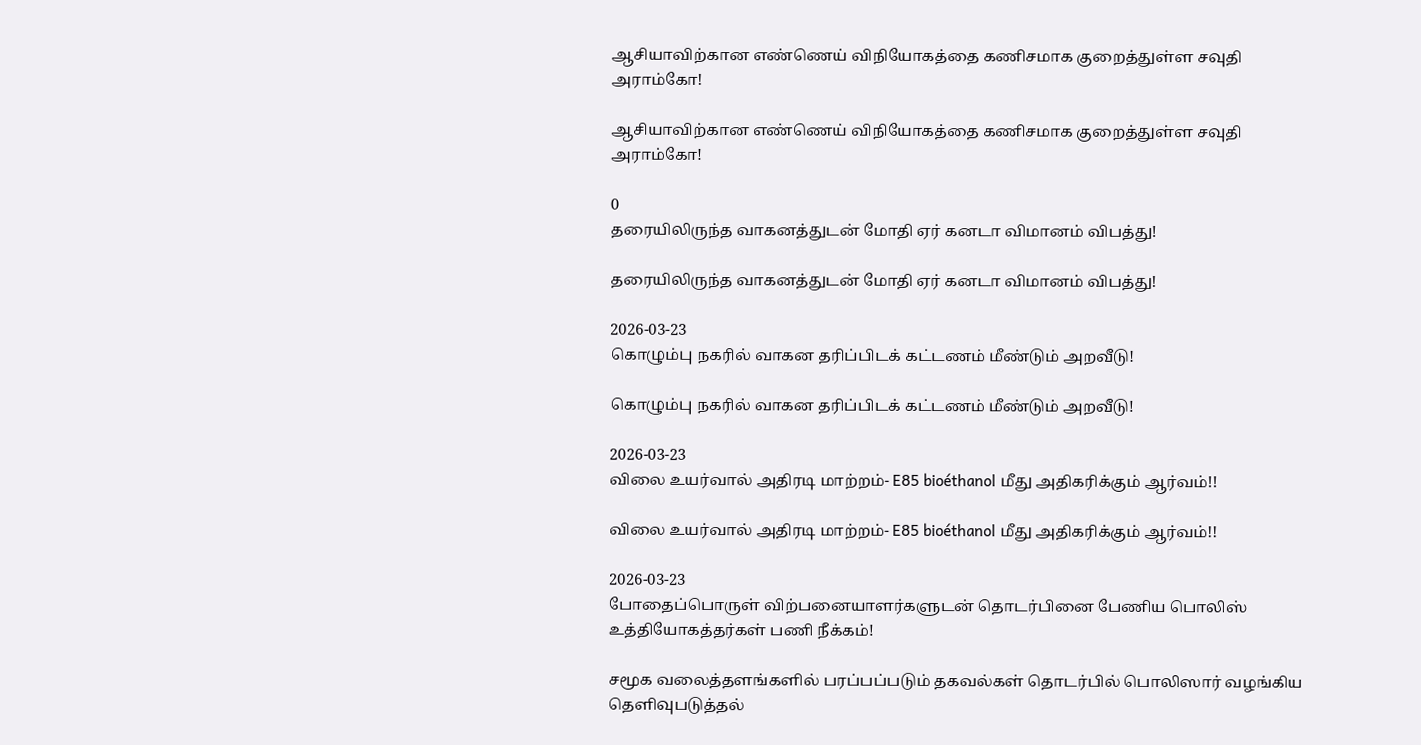ஆசியாவிற்கான எண்ணெய் விநியோகத்தை கணிசமாக குறைத்துள்ள சவுதி அராம்கோ!

ஆசியாவிற்கான எண்ணெய் விநியோகத்தை கணிசமாக குறைத்துள்ள சவுதி அராம்கோ!

0
தரையிலிருந்த வாகனத்துடன் மோதி ஏர் கனடா விமானம் விபத்து!

தரையிலிருந்த வாகனத்துடன் மோதி ஏர் கனடா விமானம் விபத்து!

2026-03-23
கொழும்பு நகரில் வாகன தரிப்பிடக் கட்டணம் மீண்டும் அறவீடு!

கொழும்பு நகரில் வாகன தரிப்பிடக் கட்டணம் மீண்டும் அறவீடு!

2026-03-23
விலை உயர்வால் அதிரடி மாற்றம்- E85 bioéthanol மீது அதிகரிக்கும் ஆர்வம்!!

விலை உயர்வால் அதிரடி மாற்றம்- E85 bioéthanol மீது அதிகரிக்கும் ஆர்வம்!!

2026-03-23
போதைப்பொருள் விற்பனையாளர்களுடன் தொடர்பினை பேணிய பொலிஸ் உத்தியோகத்தர்கள் பணி நீக்கம்!

சமூக வலைத்தளங்களில் பரப்பப்படும் தகவல்கள் தொடர்பில் பொலிஸார் வழங்கிய தெளிவுபடுத்தல்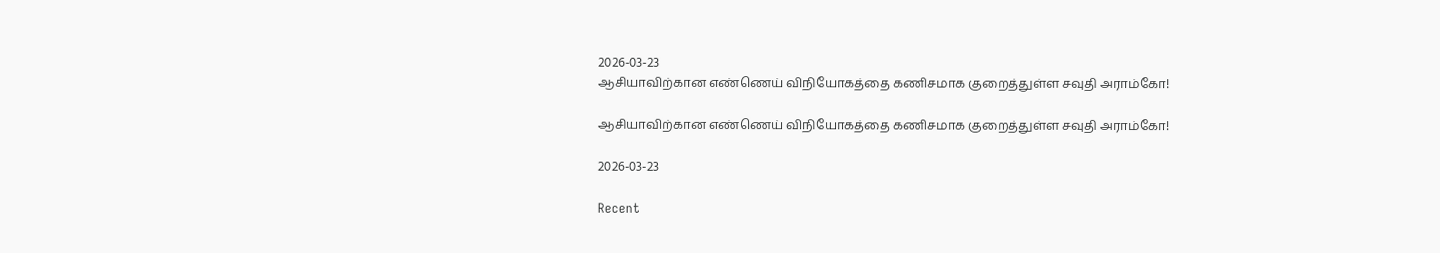2026-03-23
ஆசியாவிற்கான எண்ணெய் விநியோகத்தை கணிசமாக குறைத்துள்ள சவுதி அராம்கோ!

ஆசியாவிற்கான எண்ணெய் விநியோகத்தை கணிசமாக குறைத்துள்ள சவுதி அராம்கோ!

2026-03-23

Recent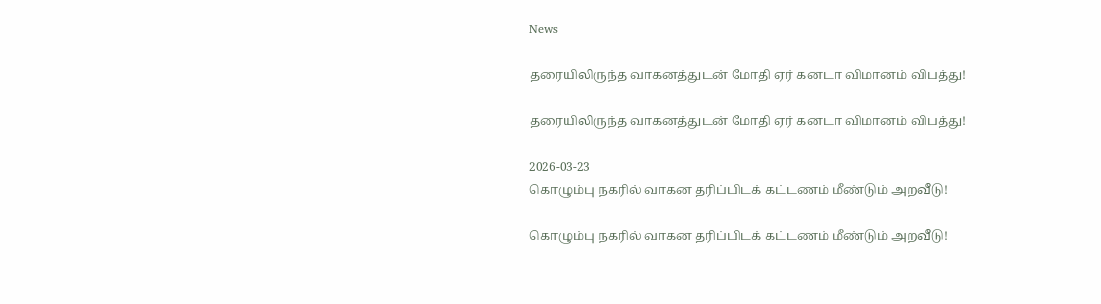News

தரையிலிருந்த வாகனத்துடன் மோதி ஏர் கனடா விமானம் விபத்து!

தரையிலிருந்த வாகனத்துடன் மோதி ஏர் கனடா விமானம் விபத்து!

2026-03-23
கொழும்பு நகரில் வாகன தரிப்பிடக் கட்டணம் மீண்டும் அறவீடு!

கொழும்பு நகரில் வாகன தரிப்பிடக் கட்டணம் மீண்டும் அறவீடு!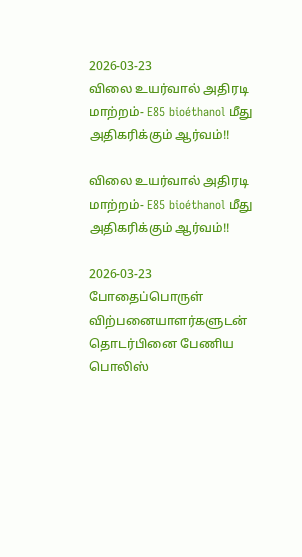2026-03-23
விலை உயர்வால் அதிரடி மாற்றம்- E85 bioéthanol மீது அதிகரிக்கும் ஆர்வம்!!

விலை உயர்வால் அதிரடி மாற்றம்- E85 bioéthanol மீது அதிகரிக்கும் ஆர்வம்!!

2026-03-23
போதைப்பொருள் விற்பனையாளர்களுடன் தொடர்பினை பேணிய பொலிஸ்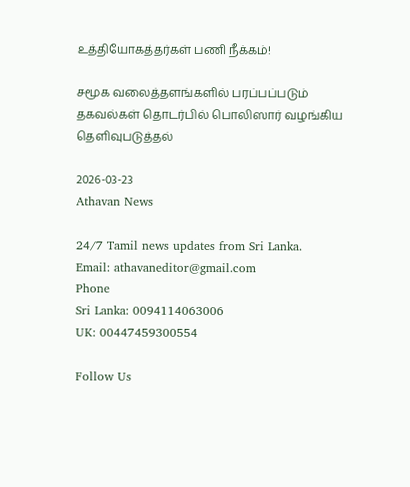உத்தியோகத்தர்கள் பணி நீக்கம்!

சமூக வலைத்தளங்களில் பரப்பப்படும் தகவல்கள் தொடர்பில் பொலிஸார் வழங்கிய தெளிவுபடுத்தல்

2026-03-23
Athavan News

24/7 Tamil news updates from Sri Lanka.
Email: athavaneditor@gmail.com
Phone
Sri Lanka: 0094114063006
UK: 00447459300554

Follow Us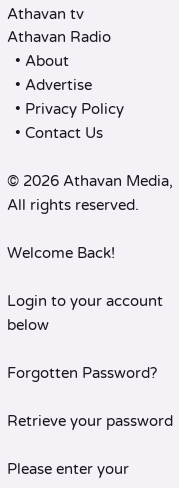Athavan tv
Athavan Radio
  • About
  • Advertise
  • Privacy Policy
  • Contact Us

© 2026 Athavan Media, All rights reserved.

Welcome Back!

Login to your account below

Forgotten Password?

Retrieve your password

Please enter your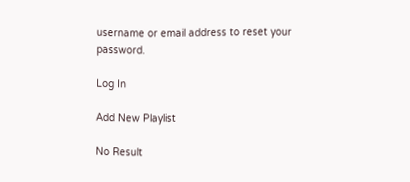username or email address to reset your password.

Log In

Add New Playlist

No Result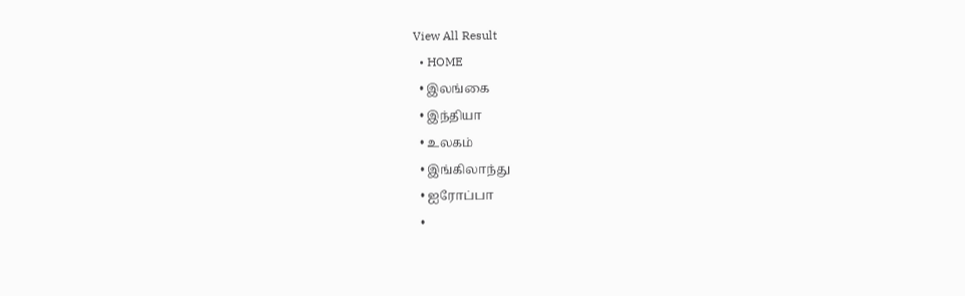View All Result
  • HOME
  • இலங்கை
  • இந்தியா
  • உலகம்
  • இங்கிலாந்து
  • ஐரோப்பா
  •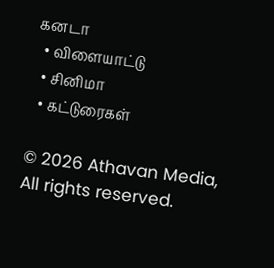கனடா
  • விளையாட்டு
  • சினிமா
  • கட்டுரைகள்

© 2026 Athavan Media, All rights reserved.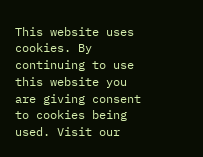This website uses cookies. By continuing to use this website you are giving consent to cookies being used. Visit our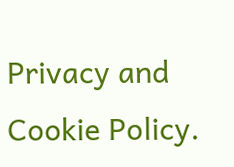Privacy and Cookie Policy.